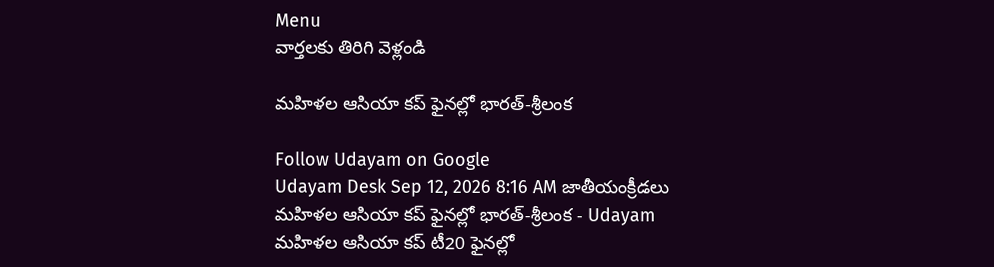Menu
వార్తలకు తిరిగి వెళ్లండి

మహిళల ఆసియా కప్‌ ఫైనల్లో భారత్‌-శ్రీలంక

Follow Udayam on Google
Udayam Desk Sep 12, 2026 8:16 AM జాతీయంక్రీడలు
మహిళల ఆసియా కప్‌ ఫైనల్లో భారత్‌-శ్రీలంక - Udayam
మహిళల ఆసియా కప్‌ టీ20 ఫైనల్లో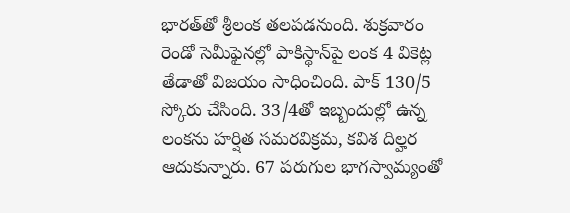భారత్‌తో శ్రీలంక తలపడనుంది. శుక్రవారం రెండో సెమీఫైనల్లో పాకిస్థాన్‌పై లంక 4 వికెట్ల తేడాతో విజయం సాధించింది. పాక్‌ 130/5 స్కోరు చేసింది. 33/4తో ఇబ్బందుల్లో ఉన్న లంకను హర్షిత సమరవిక్రమ, కవిశ దిల్హర ఆదుకున్నారు. 67 పరుగుల భాగస్వామ్యంతో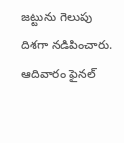జట్టును గెలుపు దిశగా నడిపించారు. ఆదివారం ఫైనల్‌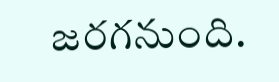జరగనుంది.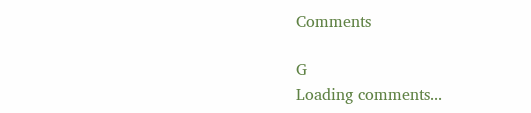Comments

G
Loading comments...